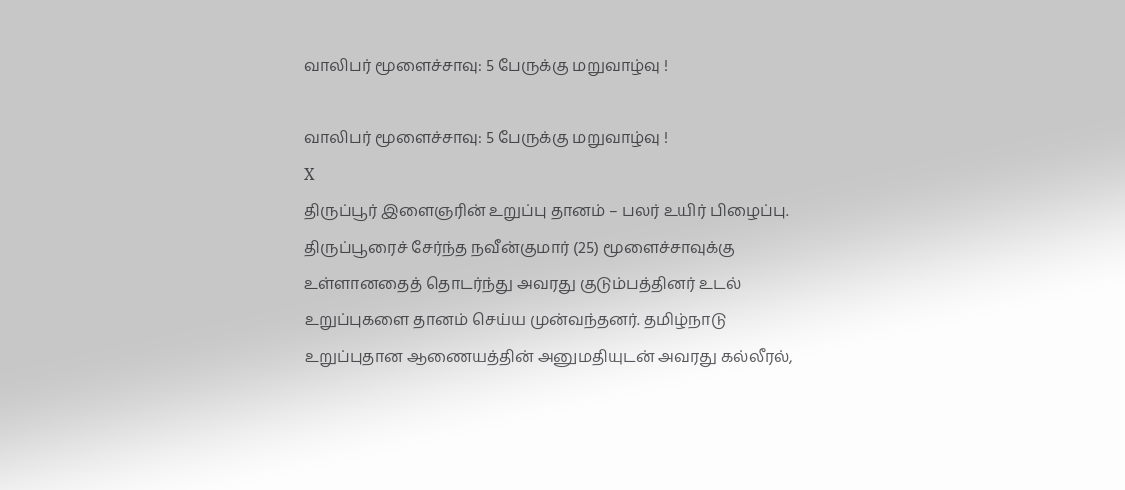வாலிபர் மூளைச்சாவு: 5 பேருக்கு மறுவாழ்வு !

வாலிபர் மூளைச்சாவு: 5 பேருக்கு மறுவாழ்வு !
X
திருப்பூர் இளைஞரின் உறுப்பு தானம் – பலர் உயிர் பிழைப்பு.
திருப்பூரைச் சேர்ந்த நவீன்குமார் (25) மூளைச்சாவுக்கு உள்ளானதைத் தொடர்ந்து அவரது குடும்பத்தினர் உடல் உறுப்புகளை தானம் செய்ய முன்வந்தனர். தமிழ்நாடு உறுப்புதான ஆணையத்தின் அனுமதியுடன் அவரது கல்லீரல்,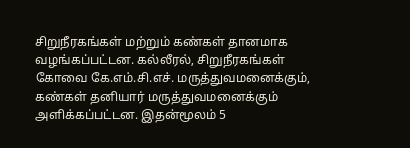சிறுநீரகங்கள் மற்றும் கண்கள் தானமாக வழங்கப்பட்டன. கல்லீரல், சிறுநீரகங்கள் கோவை கே.எம்.சி.எச். மருத்துவமனைக்கும், கண்கள் தனியார் மருத்துவமனைக்கும் அளிக்கப்பட்டன. இதன்மூலம் 5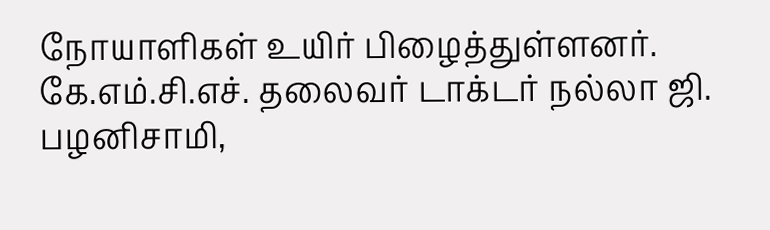நோயாளிகள் உயிர் பிழைத்துள்ளனர். கே.எம்.சி.எச். தலைவர் டாக்டர் நல்லா ஜி. பழனிசாமி,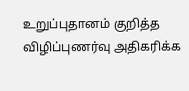உறுப்புதானம் குறித்த விழிப்புணர்வு அதிகரிக்க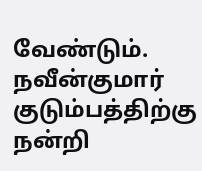வேண்டும். நவீன்குமார் குடும்பத்திற்கு நன்றி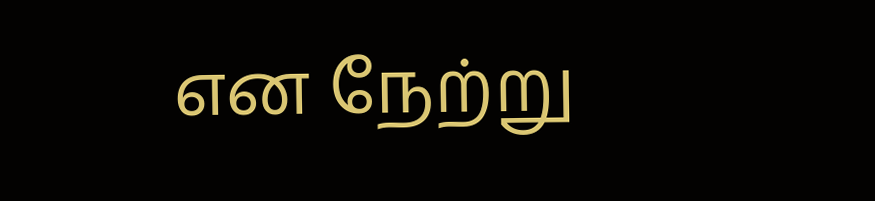என நேற்று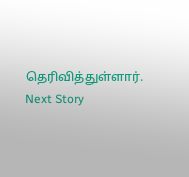தெரிவித்துள்ளார்.
Next Story